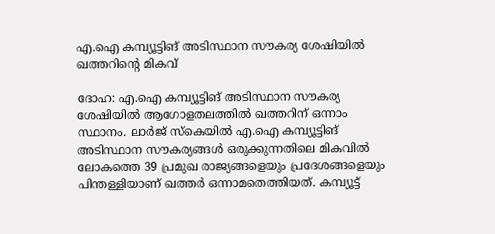എ.ഐ കമ്പ്യൂട്ടിങ് അടിസ്ഥാന സൗകര്യ ശേഷിയിൽ ഖത്തറിന്റെ മികവ്

ദോഹ: എ.ഐ കമ്പ്യൂട്ടിങ് അടിസ്ഥാന സൗകര്യ ശേഷിയിൽ ആഗോളതലത്തിൽ ഖത്തറിന് ഒന്നാം സ്ഥാനം. ലാർജ് സ്കെയിൽ എ.ഐ കമ്പ്യൂട്ടിങ് അടിസ്ഥാന സൗകര്യങ്ങൾ ഒരുക്കുന്നതിലെ മികവിൽ ലോകത്തെ 39 പ്രമുഖ രാജ്യങ്ങളെയും പ്രദേശങ്ങളെയും പിന്തള്ളിയാണ് ഖത്തർ ഒന്നാമതെത്തിയത്. കമ്പ്യൂട്ട്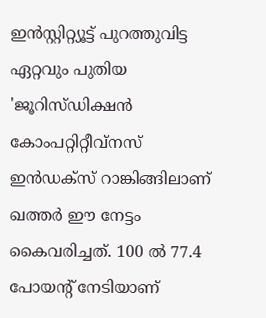ഇൻസ്റ്റിറ്റ്യൂട്ട് പുറത്തുവിട്ട ഏറ്റവും പുതിയ 'ജൂറിസ്ഡിക്ഷൻ കോംപറ്റിറ്റീവ്നസ് ഇൻഡക്സ് റാങ്കിങ്ങിലാണ് ഖത്തർ ഈ നേട്ടം കൈവരിച്ചത്. 100 ൽ 77.4 പോയന്റ് നേടിയാണ്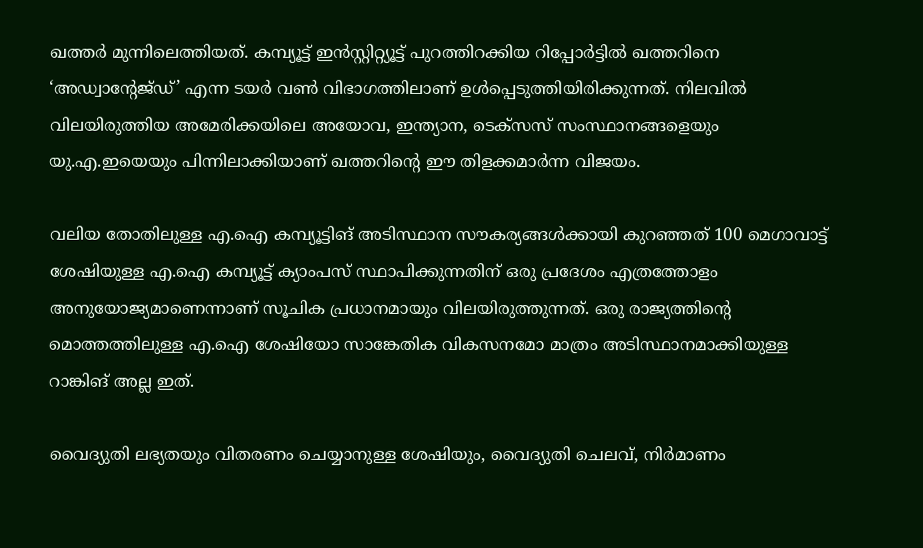ഖത്തർ മുന്നിലെത്തിയത്. കമ്പ്യൂട്ട് ഇൻസ്റ്റിറ്റ്യൂട്ട് പുറത്തിറക്കിയ റിപ്പോർട്ടിൽ ഖത്തറിനെ ‘അഡ്വാന്റേജ്ഡ്’ എന്ന ടയർ വൺ വിഭാഗത്തിലാണ് ഉൾപ്പെടുത്തിയിരിക്കുന്നത്. നിലവിൽ വിലയിരുത്തിയ അമേരിക്കയിലെ അയോവ, ഇന്ത്യാന, ടെക്സസ് സംസ്ഥാനങ്ങളെയും യു.എ.ഇയെയും പിന്നിലാക്കിയാണ് ഖത്തറിന്റെ ഈ തിളക്കമാർന്ന വിജയം.

വലിയ തോതിലുള്ള എ.ഐ കമ്പ്യൂട്ടിങ് അടിസ്ഥാന സൗകര്യങ്ങൾക്കായി കുറഞ്ഞത് 100 മെഗാവാട്ട് ശേഷിയുള്ള എ.ഐ കമ്പ്യൂട്ട് ക്യാംപസ് സ്ഥാപിക്കുന്നതിന് ഒരു പ്രദേശം എത്രത്തോളം അനുയോജ്യമാണെന്നാണ് സൂചിക പ്രധാനമായും വിലയിരുത്തുന്നത്. ഒരു രാജ്യത്തിന്റെ മൊത്തത്തിലുള്ള എ.ഐ ശേഷിയോ സാങ്കേതിക വികസനമോ മാത്രം അടിസ്ഥാനമാക്കിയുള്ള റാങ്കിങ് അല്ല ഇത്.

വൈദ്യുതി ലഭ്യതയും വിതരണം ചെയ്യാനുള്ള ശേഷിയും, വൈദ്യുതി ചെലവ്, നിർമാണം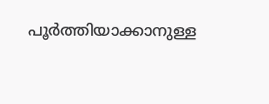പൂർത്തിയാക്കാനുള്ള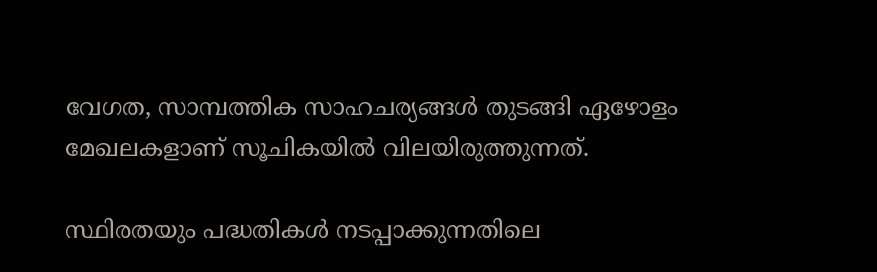വേഗത, സാമ്പത്തിക സാഹചര്യങ്ങൾ തുടങ്ങി ഏഴോളം മേഖലകളാണ് സൂചികയിൽ വിലയിരുത്തുന്നത്.

സ്ഥിരതയും പദ്ധതികൾ നടപ്പാക്കുന്നതിലെ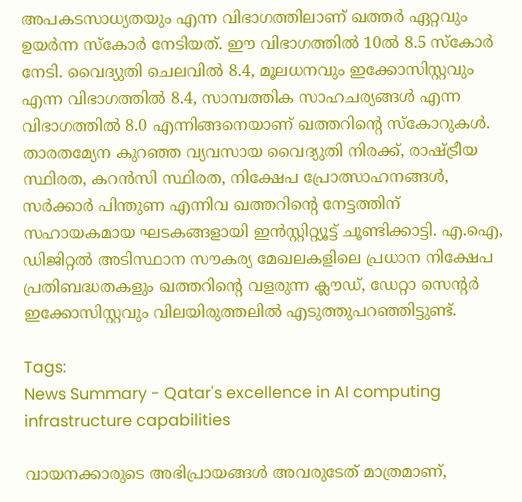അപകടസാധ്യതയും എന്ന വിഭാഗത്തിലാണ് ഖത്തർ ഏറ്റവും ഉയർന്ന സ്കോർ നേടിയത്. ഈ വിഭാഗത്തിൽ 10ൽ 8.5 സ്കോർ നേടി. വൈദ്യുതി ചെലവിൽ 8.4, മൂലധനവും ഇക്കോസിസ്റ്റവും എന്ന വിഭാഗത്തിൽ 8.4, സാമ്പത്തിക സാഹചര്യങ്ങൾ എന്ന വിഭാഗത്തിൽ 8.0 എന്നിങ്ങനെയാണ് ഖത്തറിന്റെ സ്കോറുകൾ. താരതമ്യേന കുറഞ്ഞ വ്യവസായ വൈദ്യുതി നിരക്ക്, രാഷ്ട്രീയ സ്ഥിരത, കറൻസി സ്ഥിരത, നിക്ഷേപ പ്രോത്സാഹനങ്ങൾ, സർക്കാർ പിന്തുണ എന്നിവ ഖത്തറിന്റെ നേട്ടത്തിന് സഹായകമായ ഘടകങ്ങളായി ഇൻസ്റ്റിറ്റ്യൂട്ട് ചൂണ്ടിക്കാട്ടി. എ.ഐ, ഡിജിറ്റൽ അടിസ്ഥാന സൗകര്യ മേഖലകളിലെ പ്രധാന നിക്ഷേപ പ്രതിബദ്ധതകളും ഖത്തറിന്റെ വളരുന്ന ക്ലൗഡ്, ഡേറ്റാ സെന്റർ ഇക്കോസിസ്റ്റവും വിലയിരുത്തലിൽ എടുത്തുപറഞ്ഞിട്ടുണ്ട്.

Tags:
News Summary - Qatar's excellence in AI computing infrastructure capabilities

വായനക്കാരുടെ അഭിപ്രായങ്ങള്‍ അവരുടേത് മാത്രമാണ്,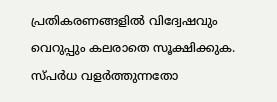പ്രതികരണങ്ങളിൽ വിദ്വേഷവും വെറുപ്പും കലരാതെ സൂക്ഷിക്കുക. സ്പർധ വളർത്തുന്നതോ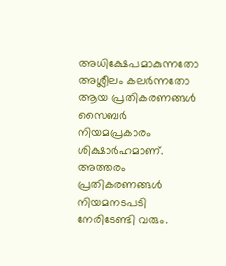അധിക്ഷേപമാകുന്നതോ അശ്ലീലം കലർന്നതോ ആയ പ്രതികരണങ്ങൾ സൈബർ നിയമപ്രകാരം ശിക്ഷാർഹമാണ്. അത്തരം പ്രതികരണങ്ങൾ നിയമനടപടി നേരിടേണ്ടി വരും.